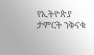የኢትዮጵያ ታምርት ንቅናቄ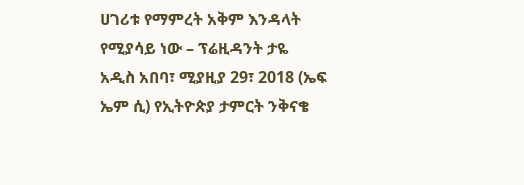ሀገሪቱ የማምረት አቅም እንዳላት የሚያሳይ ነው – ፕሬዚዳንት ታዬ
አዲስ አበባ፣ ሚያዚያ 29፣ 2018 (ኤፍ ኤም ሲ) የኢትዮጵያ ታምርት ንቅናቄ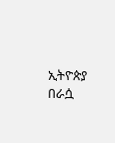ኢትዮጵያ በራሷ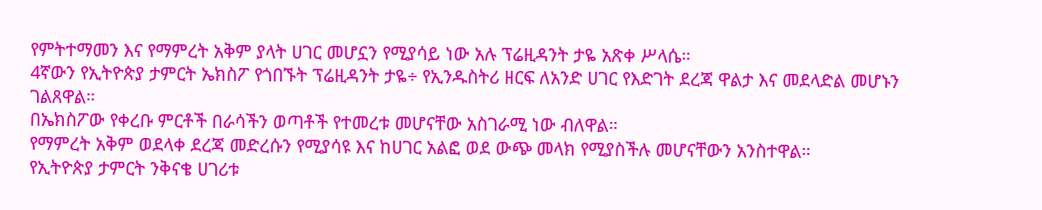የምትተማመን እና የማምረት አቅም ያላት ሀገር መሆኗን የሚያሳይ ነው አሉ ፕሬዚዳንት ታዬ አጽቀ ሥላሴ።
4ኛውን የኢትዮጵያ ታምርት ኤክስፖ የጎበኙት ፕሬዚዳንት ታዬ÷ የኢንዱስትሪ ዘርፍ ለአንድ ሀገር የእድገት ደረጃ ዋልታ እና መደላድል መሆኑን ገልጸዋል።
በኤክስፖው የቀረቡ ምርቶች በራሳችን ወጣቶች የተመረቱ መሆናቸው አስገራሚ ነው ብለዋል።
የማምረት አቅም ወደላቀ ደረጃ መድረሱን የሚያሳዩ እና ከሀገር አልፎ ወደ ውጭ መላክ የሚያስችሉ መሆናቸውን አንስተዋል።
የኢትዮጵያ ታምርት ንቅናቄ ሀገሪቱ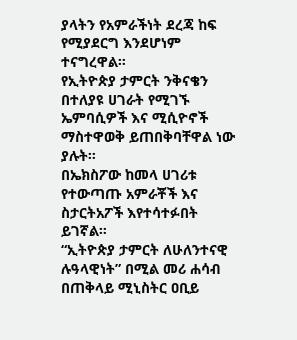ያላትን የአምራችነት ደረጃ ከፍ የሚያደርግ እንደሆነም ተናግረዋል።
የኢትዮጵያ ታምርት ንቅናቄን በተለያዩ ሀገራት የሚገኙ ኤምባሲዎች እና ሚሲዮኖች ማስተዋወቅ ይጠበቅባቸዋል ነው ያሉት።
በኤክስፖው ከመላ ሀገሪቱ የተውጣጡ አምራቾች እና ስታርትአፖች እየተሳተፉበት ይገኛል።
“ኢትዮጵያ ታምርት ለሁለንተናዊ ሉዓላዊነት” በሚል መሪ ሐሳብ በጠቅላይ ሚኒስትር ዐቢይ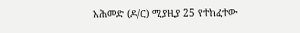አሕመድ (ዶ/ር) ሚያዚያ 25 የተከፈተው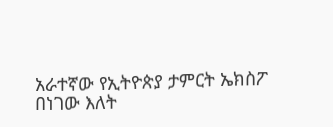አራተኛው የኢትዮጵያ ታምርት ኤክስፖ በነገው እለት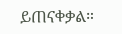ይጠናቀቃል።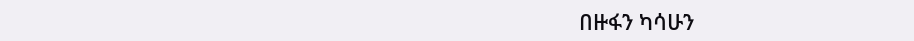በዙፋን ካሳሁን